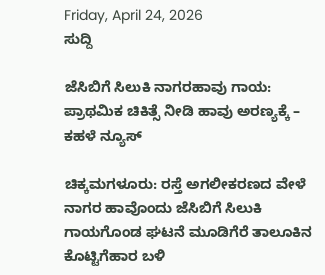Friday, April 24, 2026
ಸುದ್ದಿ

ಜೆಸಿಬಿಗೆ ಸಿಲುಕಿ ನಾಗರಹಾವು ಗಾಯ: ಪ್ರಾಥಮಿಕ ಚಿಕಿತ್ಸೆ ನೀಡಿ ಹಾವು ಅರಣ್ಯಕ್ಕೆ – ಕಹಳೆ ನ್ಯೂಸ್

ಚಿಕ್ಕಮಗಳೂರು: ರಸ್ತೆ ಅಗಲೀಕರಣದ ವೇಳೆ ನಾಗರ ಹಾವೊಂದು ಜೆಸಿಬಿಗೆ ಸಿಲುಕಿ ಗಾಯಗೊಂಡ ಘಟನೆ ಮೂಡಿಗೆರೆ ತಾಲೂಕಿನ ಕೊಟ್ಟಿಗೆಹಾರ ಬಳಿ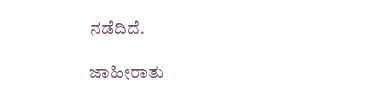ನಡೆದಿದೆ.

ಜಾಹೀರಾತು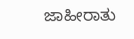ಜಾಹೀರಾತು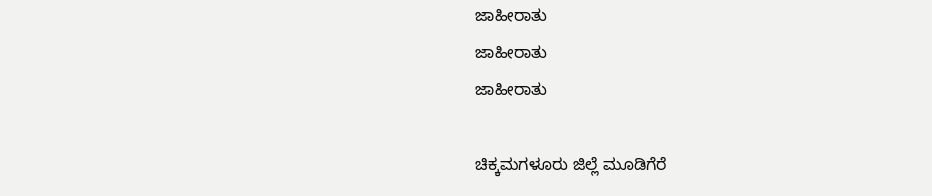ಜಾಹೀರಾತು
ಜಾಹೀರಾತು
ಜಾಹೀರಾತು

ಚಿಕ್ಕಮಗಳೂರು ಜಿಲ್ಲೆ ಮೂಡಿಗೆರೆ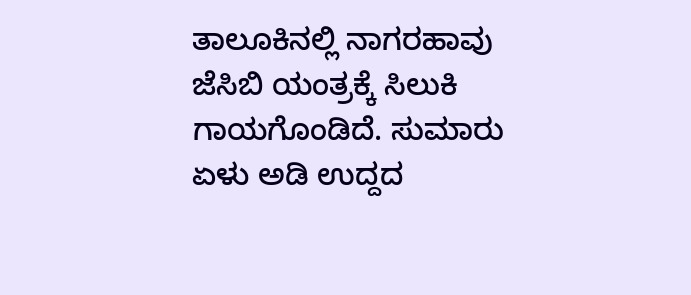ತಾಲೂಕಿನಲ್ಲಿ ನಾಗರಹಾವು ಜೆಸಿಬಿ ಯಂತ್ರಕ್ಕೆ ಸಿಲುಕಿ ಗಾಯಗೊಂಡಿದೆ. ಸುಮಾರು ಏಳು ಅಡಿ ಉದ್ದದ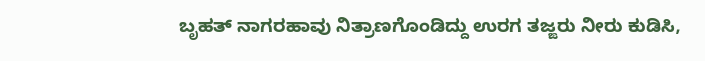ಬೃಹತ್ ನಾಗರಹಾವು ನಿತ್ರಾಣಗೊಂಡಿದ್ದು ಉರಗ ತಜ್ಙರು ನೀರು ಕುಡಿಸಿ,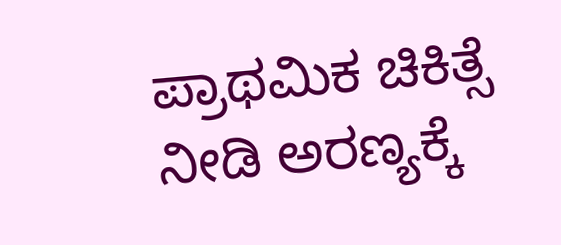ಪ್ರಾಥಮಿಕ ಚಿಕಿತ್ಸೆ ನೀಡಿ ಅರಣ್ಯಕ್ಕೆ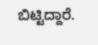ಬಿಟ್ಟಿದ್ದಾರೆ.